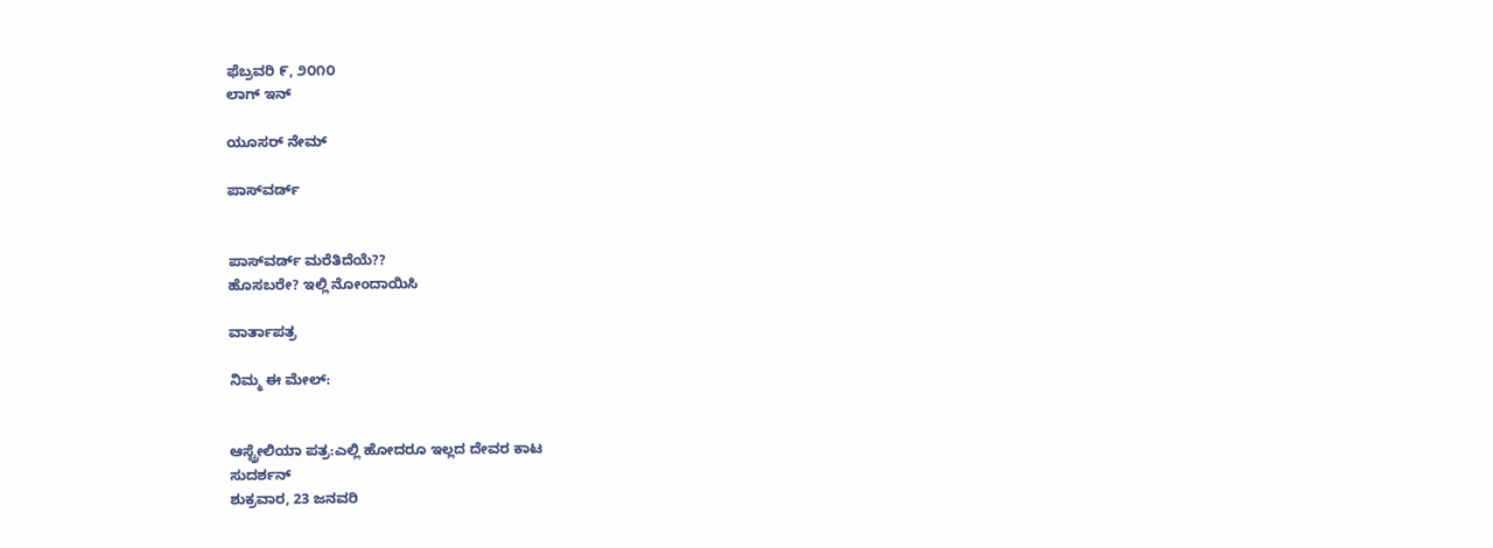ಫೆಬ್ರವರಿ ೯, ೨೦೧೦
ಲಾಗ್ ಇನ್

ಯೂಸರ್ ನೇಮ್

ಪಾಸ್‌ವರ್ಡ್


ಪಾಸ್‌ವರ್ಡ್ ಮರೆತಿದೆಯೆ??
ಹೊಸಬರೇ? ಇಲ್ಲಿ ನೋಂದಾಯಿಸಿ

ವಾರ್ತಾಪತ್ರ

ನಿಮ್ಮ ಈ ಮೇಲ್:


ಆಸ್ಟ್ರೇಲಿಯಾ ಪತ್ರ:ಎಲ್ಲಿ ಹೋದರೂ ಇಲ್ಲದ ದೇವರ ಕಾಟ
ಸುದರ್ಶನ್
ಶುಕ್ರವಾರ, 23 ಜನವರಿ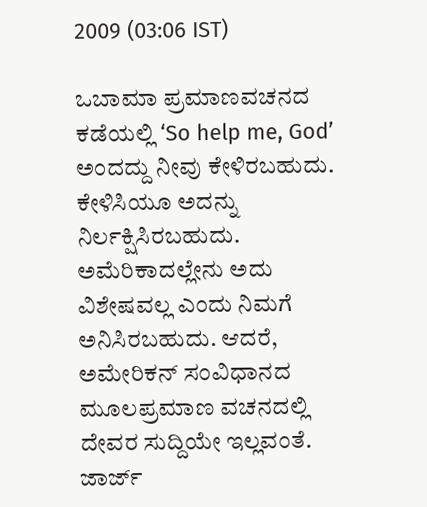2009 (03:06 IST)

ಒಬಾಮಾ ಪ್ರಮಾಣವಚನದ ಕಡೆಯಲ್ಲಿ ‘So help me, God’ ಅಂದದ್ದು ನೀವು ಕೇಳಿರಬಹುದು. ಕೇಳಿಸಿಯೂ ಅದನ್ನು ನಿರ್ಲಕ್ಷಿಸಿರಬಹುದು. ಅಮೆರಿಕಾದಲ್ಲೇನು ಅದು ವಿಶೇಷವಲ್ಲ ಎಂದು ನಿಮಗೆ ಅನಿಸಿರಬಹುದು. ಆದರೆ, ಅಮೇರಿಕನ್ ಸಂವಿಧಾನದ ಮೂಲಪ್ರಮಾಣ ವಚನದಲ್ಲಿ ದೇವರ ಸುದ್ದಿಯೇ ಇಲ್ಲವಂತೆ. ಜಾರ್ಜ್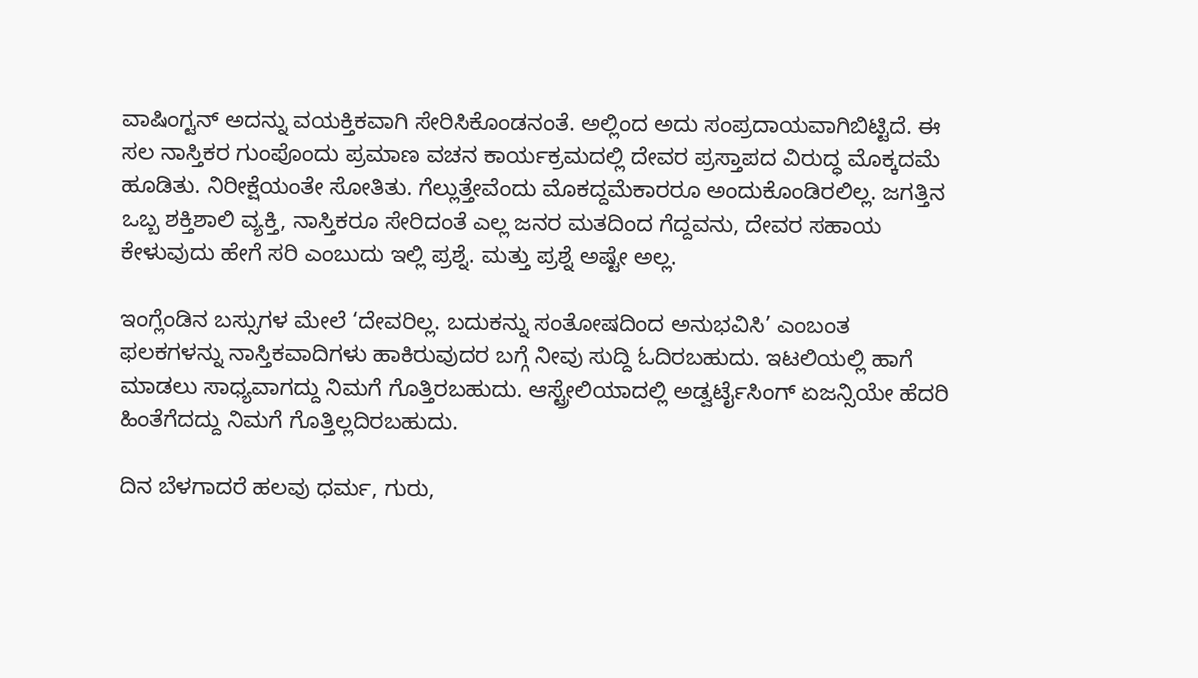ವಾಷಿಂಗ್ಟನ್ ಅದನ್ನು ವಯಕ್ತಿಕವಾಗಿ ಸೇರಿಸಿಕೊಂಡನಂತೆ. ಅಲ್ಲಿಂದ ಅದು ಸಂಪ್ರದಾಯವಾಗಿಬಿಟ್ಟಿದೆ. ಈ ಸಲ ನಾಸ್ತಿಕರ ಗುಂಪೊಂದು ಪ್ರಮಾಣ ವಚನ ಕಾರ್ಯಕ್ರಮದಲ್ಲಿ ದೇವರ ಪ್ರಸ್ತಾಪದ ವಿರುದ್ಧ ಮೊಕ್ಕದಮೆ ಹೂಡಿತು. ನಿರೀಕ್ಷೆಯಂತೇ ಸೋತಿತು. ಗೆಲ್ಲುತ್ತೇವೆಂದು ಮೊಕದ್ದಮೆಕಾರರೂ ಅಂದುಕೊಂಡಿರಲಿಲ್ಲ. ಜಗತ್ತಿನ ಒಬ್ಬ ಶಕ್ತಿಶಾಲಿ ವ್ಯಕ್ತಿ, ನಾಸ್ತಿಕರೂ ಸೇರಿದಂತೆ ಎಲ್ಲ ಜನರ ಮತದಿಂದ ಗೆದ್ದವನು, ದೇವರ ಸಹಾಯ ಕೇಳುವುದು ಹೇಗೆ ಸರಿ ಎಂಬುದು ಇಲ್ಲಿ ಪ್ರಶ್ನೆ. ಮತ್ತು ಪ್ರಶ್ನೆ ಅಷ್ಟೇ ಅಲ್ಲ.

ಇಂಗ್ಲೆಂಡಿನ ಬಸ್ಸುಗಳ ಮೇಲೆ ‘ದೇವರಿಲ್ಲ. ಬದುಕನ್ನು ಸಂತೋಷದಿಂದ ಅನುಭವಿಸಿ’ ಎಂಬಂತ ಫಲಕಗಳನ್ನು ನಾಸ್ತಿಕವಾದಿಗಳು ಹಾಕಿರುವುದರ ಬಗ್ಗೆ ನೀವು ಸುದ್ದಿ ಓದಿರಬಹುದು. ಇಟಲಿಯಲ್ಲಿ ಹಾಗೆ ಮಾಡಲು ಸಾಧ್ಯವಾಗದ್ದು ನಿಮಗೆ ಗೊತ್ತಿರಬಹುದು. ಆಸ್ಟ್ರೇಲಿಯಾದಲ್ಲಿ ಅಡ್ವರ್ಟೈಸಿಂಗ್ ಏಜನ್ಸಿಯೇ ಹೆದರಿ ಹಿಂತೆಗೆದದ್ದು ನಿಮಗೆ ಗೊತ್ತಿಲ್ಲದಿರಬಹುದು.

ದಿನ ಬೆಳಗಾದರೆ ಹಲವು ಧರ್ಮ, ಗುರು,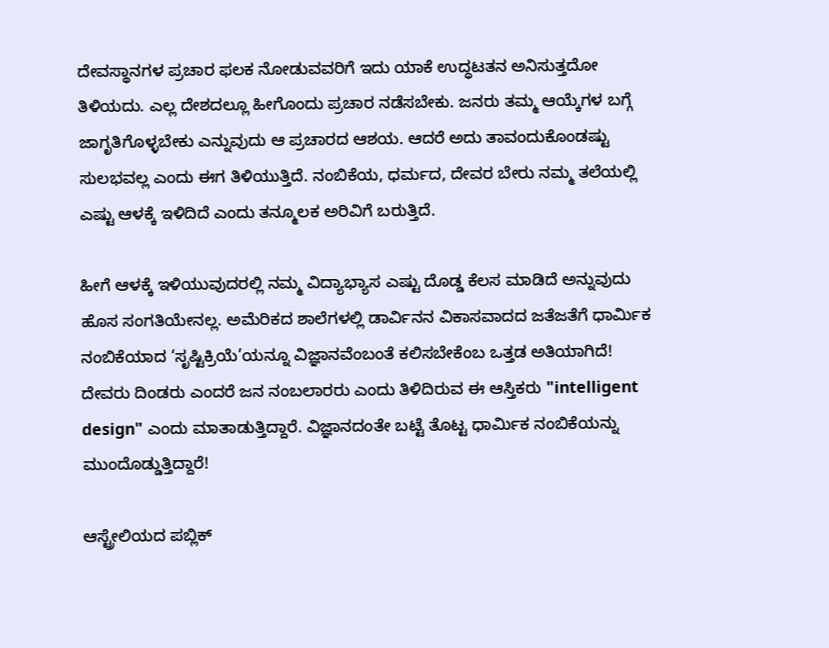ದೇವಸ್ಥಾನಗಳ ಪ್ರಚಾರ ಫಲಕ ನೋಡುವವರಿಗೆ ಇದು ಯಾಕೆ ಉದ್ಧಟತನ ಅನಿಸುತ್ತದೋ ತಿಳಿಯದು. ಎಲ್ಲ ದೇಶದಲ್ಲೂ ಹೀಗೊಂದು ಪ್ರಚಾರ ನಡೆಸಬೇಕು. ಜನರು ತಮ್ಮ ಆಯ್ಕೆಗಳ ಬಗ್ಗೆ ಜಾಗೃತಿಗೊಳ್ಳಬೇಕು ಎನ್ನುವುದು ಆ ಪ್ರಚಾರದ ಆಶಯ. ಆದರೆ ಅದು ತಾವಂದುಕೊಂಡಷ್ಟು ಸುಲಭವಲ್ಲ ಎಂದು ಈಗ ತಿಳಿಯುತ್ತಿದೆ. ನಂಬಿಕೆಯ, ಧರ್ಮದ, ದೇವರ ಬೇರು ನಮ್ಮ ತಲೆಯಲ್ಲಿ ಎಷ್ಟು ಆಳಕ್ಕೆ ಇಳಿದಿದೆ ಎಂದು ತನ್ಮೂಲಕ ಅರಿವಿಗೆ ಬರುತ್ತಿದೆ.

ಹೀಗೆ ಆಳಕ್ಕೆ ಇಳಿಯುವುದರಲ್ಲಿ ನಮ್ಮ ವಿದ್ಯಾಭ್ಯಾಸ ಎಷ್ಟು ದೊಡ್ಡ ಕೆಲಸ ಮಾಡಿದೆ ಅನ್ನುವುದು ಹೊಸ ಸಂಗತಿಯೇನಲ್ಲ. ಅಮೆರಿಕದ ಶಾಲೆಗಳಲ್ಲಿ ಡಾರ್ವಿನನ ವಿಕಾಸವಾದದ ಜತೆಜತೆಗೆ ಧಾರ್ಮಿಕ ನಂಬಿಕೆಯಾದ ‘ಸೃಷ್ಟಿಕ್ರಿಯೆ’ಯನ್ನೂ ವಿಜ್ಞಾನವೆಂಬಂತೆ ಕಲಿಸಬೇಕೆಂಬ ಒತ್ತಡ ಅತಿಯಾಗಿದೆ! ದೇವರು ದಿಂಡರು ಎಂದರೆ ಜನ ನಂಬಲಾರರು ಎಂದು ತಿಳಿದಿರುವ ಈ ಆಸ್ತಿಕರು "intelligent design" ಎಂದು ಮಾತಾಡುತ್ತಿದ್ದಾರೆ. ವಿಜ್ಞಾನದಂತೇ ಬಟ್ಟೆ ತೊಟ್ಟ ಧಾರ್ಮಿಕ ನಂಬಿಕೆಯನ್ನು ಮುಂದೊಡ್ಡುತ್ತಿದ್ದಾರೆ!

ಆಸ್ಟ್ರೇಲಿಯದ ಪಬ್ಲಿಕ್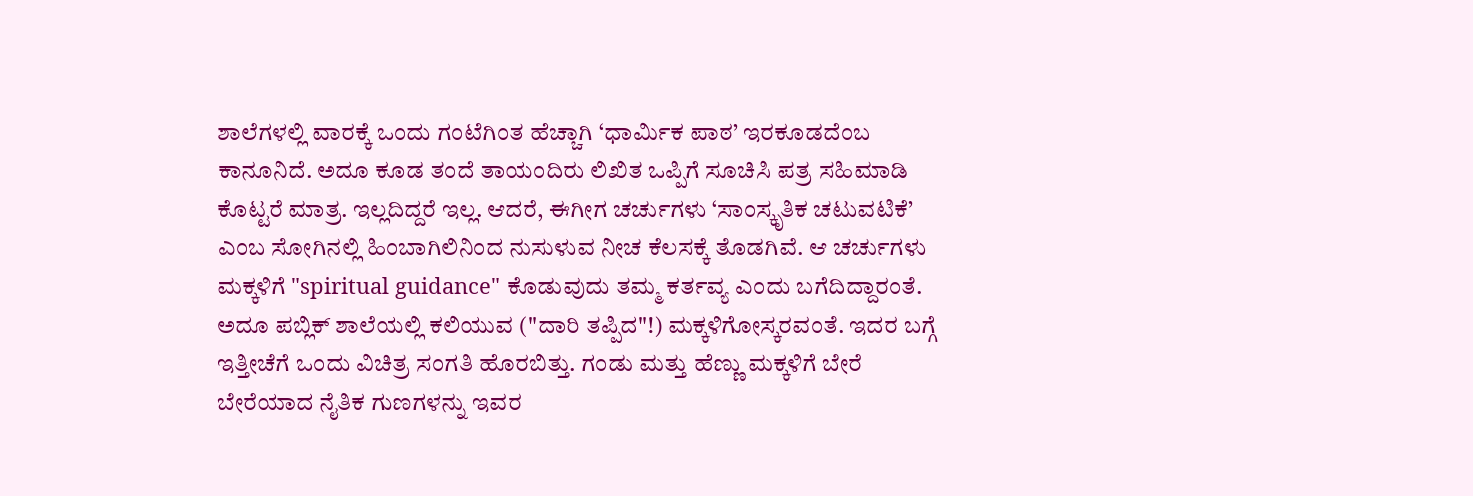ಶಾಲೆಗಳಲ್ಲಿ ವಾರಕ್ಕೆ ಒಂದು ಗಂಟೆಗಿಂತ ಹೆಚ್ಚಾಗಿ ‘ಧಾರ್ಮಿಕ ಪಾಠ’ ಇರಕೂಡದೆಂಬ ಕಾನೂನಿದೆ. ಅದೂ ಕೂಡ ತಂದೆ ತಾಯಂದಿರು ಲಿಖಿತ ಒಪ್ಪಿಗೆ ಸೂಚಿಸಿ ಪತ್ರ ಸಹಿಮಾಡಿ ಕೊಟ್ಟರೆ ಮಾತ್ರ. ಇಲ್ಲದಿದ್ದರೆ ಇಲ್ಲ. ಆದರೆ, ಈಗೀಗ ಚರ್ಚುಗಳು ‘ಸಾಂಸ್ಕೃತಿಕ ಚಟುವಟಿಕೆ’ ಎಂಬ ಸೋಗಿನಲ್ಲಿ ಹಿಂಬಾಗಿಲಿನಿಂದ ನುಸುಳುವ ನೀಚ ಕೆಲಸಕ್ಕೆ ತೊಡಗಿವೆ. ಆ ಚರ್ಚುಗಳು ಮಕ್ಕಳಿಗೆ "spiritual guidance" ಕೊಡುವುದು ತಮ್ಮ ಕರ್ತವ್ಯ ಎಂದು ಬಗೆದಿದ್ದಾರಂತೆ. ಅದೂ ಪಬ್ಲಿಕ್ ಶಾಲೆಯಲ್ಲಿ ಕಲಿಯುವ ("ದಾರಿ ತಪ್ಪಿದ"!) ಮಕ್ಕಳಿಗೋಸ್ಕರವಂತೆ. ಇದರ ಬಗ್ಗೆ ಇತ್ತೀಚೆಗೆ ಒಂದು ವಿಚಿತ್ರ ಸಂಗತಿ ಹೊರಬಿತ್ತು. ಗಂಡು ಮತ್ತು ಹೆಣ್ಣು ಮಕ್ಕಳಿಗೆ ಬೇರೆ ಬೇರೆಯಾದ ನೈತಿಕ ಗುಣಗಳನ್ನು ಇವರ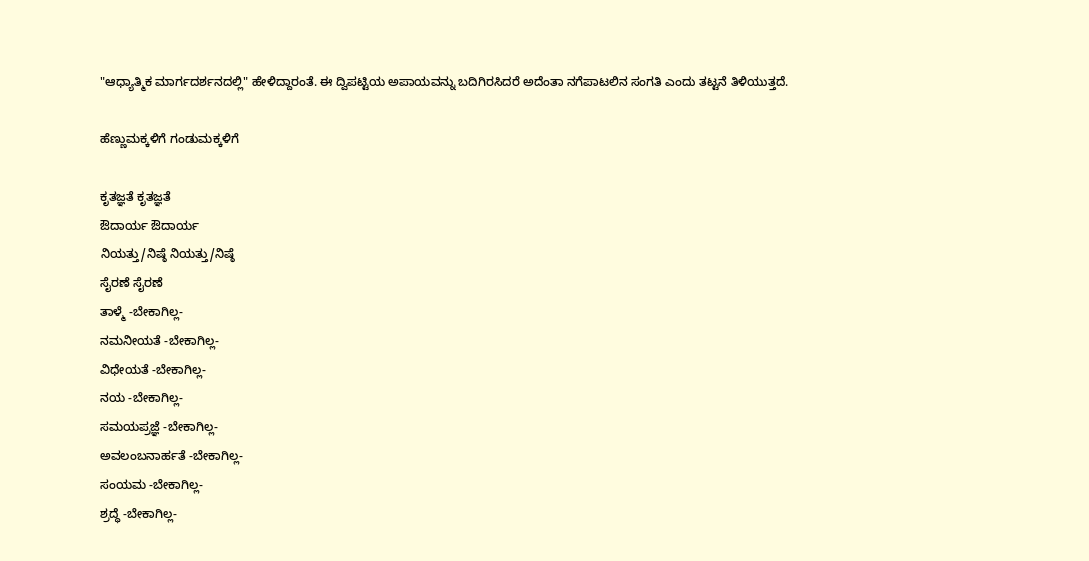"ಆಧ್ಯಾತ್ಮಿಕ ಮಾರ್ಗದರ್ಶನದಲ್ಲಿ" ಹೇಳಿದ್ದಾರಂತೆ. ಈ ದ್ವಿಪಟ್ಟಿಯ ಅಪಾಯವನ್ನು ಬದಿಗಿರಸಿದರೆ ಅದೆಂತಾ ನಗೆಪಾಟಲಿನ ಸಂಗತಿ ಎಂದು ತಟ್ಟನೆ ತಿಳಿಯುತ್ತದೆ.

ಹೆಣ್ಣುಮಕ್ಕಳಿಗೆ ಗಂಡುಮಕ್ಕಳಿಗೆ

ಕೃತಜ್ಞತೆ ಕೃತಜ್ಞತೆ
ಔದಾರ್ಯ ಔದಾರ್ಯ
ನಿಯತ್ತು/ನಿಷ್ಠೆ ನಿಯತ್ತು/ನಿಷ್ಠೆ
ಸೈರಣೆ ಸೈರಣೆ
ತಾಳ್ಮೆ -ಬೇಕಾಗಿಲ್ಲ-
ನಮನೀಯತೆ -ಬೇಕಾಗಿಲ್ಲ-
ವಿಧೇಯತೆ -ಬೇಕಾಗಿಲ್ಲ-
ನಯ -ಬೇಕಾಗಿಲ್ಲ-
ಸಮಯಪ್ರಜ್ಞೆ -ಬೇಕಾಗಿಲ್ಲ-
ಅವಲಂಬನಾರ್ಹತೆ -ಬೇಕಾಗಿಲ್ಲ-
ಸಂಯಮ -ಬೇಕಾಗಿಲ್ಲ-
ಶ್ರದ್ಧೆ -ಬೇಕಾಗಿಲ್ಲ-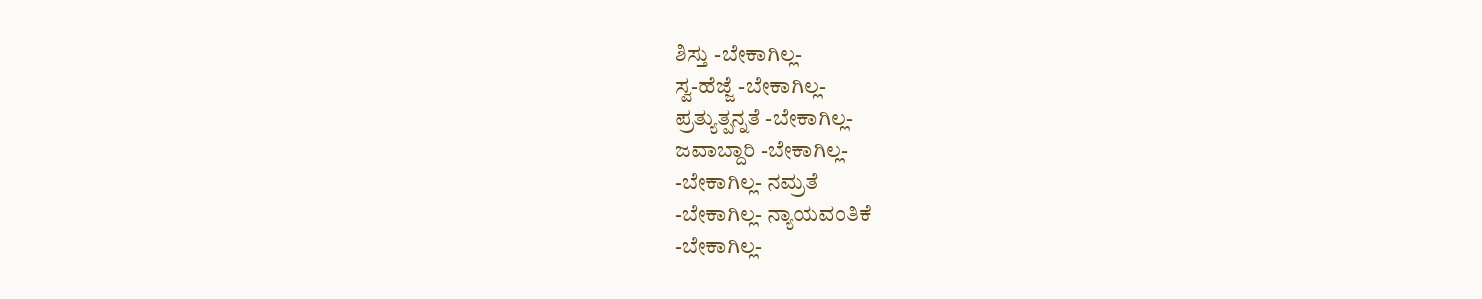ಶಿಸ್ತು -ಬೇಕಾಗಿಲ್ಲ-
ಸ್ವ-ಹೆಜ್ಜೆ -ಬೇಕಾಗಿಲ್ಲ-
ಪ್ರತ್ಯುತ್ಪನ್ನತೆ -ಬೇಕಾಗಿಲ್ಲ-
ಜವಾಬ್ದಾರಿ -ಬೇಕಾಗಿಲ್ಲ-
-ಬೇಕಾಗಿಲ್ಲ- ನಮ್ರತೆ
-ಬೇಕಾಗಿಲ್ಲ- ನ್ಯಾಯವಂತಿಕೆ
-ಬೇಕಾಗಿಲ್ಲ-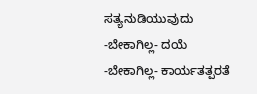ಸತ್ಯನುಡಿಯುವುದು
-ಬೇಕಾಗಿಲ್ಲ- ದಯೆ
-ಬೇಕಾಗಿಲ್ಲ- ಕಾರ್ಯತತ್ಪರತೆ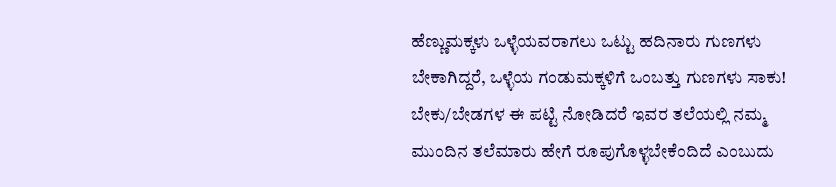ಹೆಣ್ಣುಮಕ್ಕಳು ಒಳ್ಳೆಯವರಾಗಲು ಒಟ್ಟು ಹದಿನಾರು ಗುಣಗಳು ಬೇಕಾಗಿದ್ದರೆ, ಒಳ್ಳೆಯ ಗಂಡುಮಕ್ಕಳಿಗೆ ಒಂಬತ್ತು ಗುಣಗಳು ಸಾಕು! ಬೇಕು/ಬೇಡಗಳ ಈ ಪಟ್ಟಿ ನೋಡಿದರೆ ಇವರ ತಲೆಯಲ್ಲಿ ನಮ್ಮ ಮುಂದಿನ ತಲೆಮಾರು ಹೇಗೆ ರೂಪುಗೊಳ್ಳಬೇಕೆಂದಿದೆ ಎಂಬುದು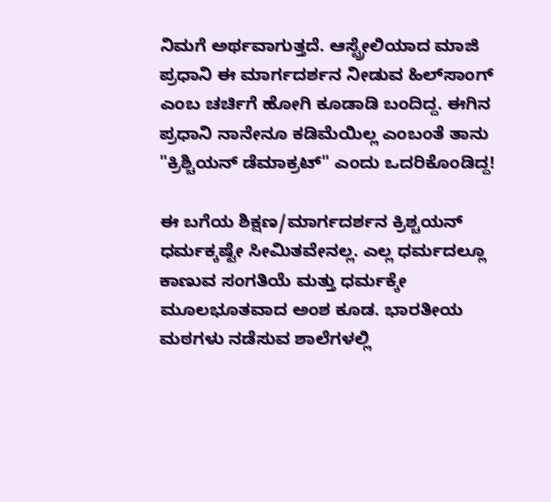ನಿಮಗೆ ಅರ್ಥವಾಗುತ್ತದೆ. ಆಸ್ಟ್ರೇಲಿಯಾದ ಮಾಜಿ ಪ್ರಧಾನಿ ಈ ಮಾರ್ಗದರ್ಶನ ನೀಡುವ ಹಿಲ್‌ಸಾಂಗ್ ಎಂಬ ಚರ್ಚಿಗೆ ಹೋಗಿ ಕೂಡಾಡಿ ಬಂದಿದ್ದ. ಈಗಿನ ಪ್ರಧಾನಿ ನಾನೇನೂ ಕಡಿಮೆಯಿಲ್ಲ ಎಂಬಂತೆ ತಾನು "ಕ್ರಿಶ್ಚಿಯನ್ ಡೆಮಾಕ್ರಟ್" ಎಂದು ಒದರಿಕೊಂಡಿದ್ದ!

ಈ ಬಗೆಯ ಶಿಕ್ಷಣ/ಮಾರ್ಗದರ್ಶನ ಕ್ರಿಶ್ಚಯನ್ ಧರ್ಮಕ್ಕಷ್ಟೇ ಸೀಮಿತವೇನಲ್ಲ. ಎಲ್ಲ ಧರ್ಮದಲ್ಲೂ ಕಾಣುವ ಸಂಗತಿಯೆ ಮತ್ತು ಧರ್ಮಕ್ಕೇ ಮೂಲಭೂತವಾದ ಅಂಶ ಕೂಡ. ಭಾರತೀಯ ಮಠಗಳು ನಡೆಸುವ ಶಾಲೆಗಳಲ್ಲಿ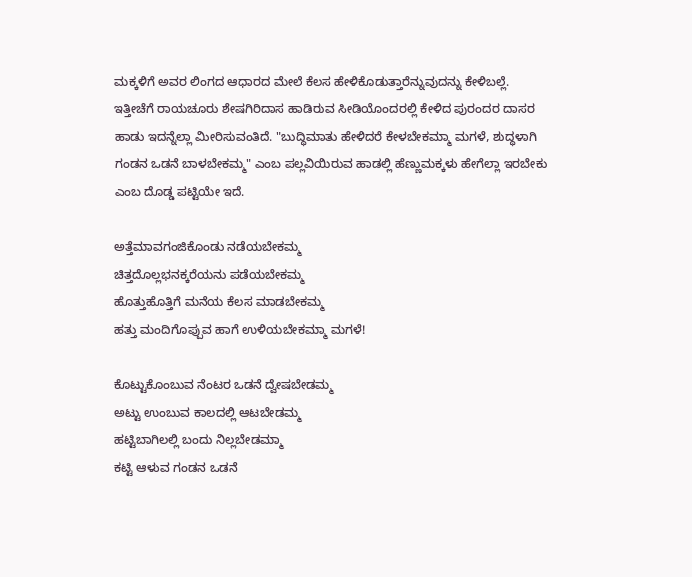ಮಕ್ಕಳಿಗೆ ಅವರ ಲಿಂಗದ ಆಧಾರದ ಮೇಲೆ ಕೆಲಸ ಹೇಳಿಕೊಡುತ್ತಾರೆನ್ನುವುದನ್ನು ಕೇಳಿಬಲ್ಲೆ. ಇತ್ತೀಚೆಗೆ ರಾಯಚೂರು ಶೇಷಗಿರಿದಾಸ ಹಾಡಿರುವ ಸೀಡಿಯೊಂದರಲ್ಲಿ ಕೇಳಿದ ಪುರಂದರ ದಾಸರ ಹಾಡು ಇದನ್ನೆಲ್ಲಾ ಮೀರಿಸುವಂತಿದೆ. "ಬುದ್ಧಿಮಾತು ಹೇಳಿದರೆ ಕೇಳಬೇಕಮ್ಮಾ ಮಗಳೆ, ಶುದ್ಧಳಾಗಿ ಗಂಡನ ಒಡನೆ ಬಾಳಬೇಕಮ್ಮ" ಎಂಬ ಪಲ್ಲವಿಯಿರುವ ಹಾಡಲ್ಲಿ ಹೆಣ್ಣುಮಕ್ಕಳು ಹೇಗೆಲ್ಲಾ ಇರಬೇಕು ಎಂಬ ದೊಡ್ಡ ಪಟ್ಟಿಯೇ ಇದೆ.

ಅತ್ತೆಮಾವಗಂಜಿಕೊಂಡು ನಡೆಯಬೇಕಮ್ಮ
ಚಿತ್ತದೊಲ್ಲಭನಕ್ಕರೆಯನು ಪಡೆಯಬೇಕಮ್ಮ
ಹೊತ್ತುಹೊತ್ತಿಗೆ ಮನೆಯ ಕೆಲಸ ಮಾಡಬೇಕಮ್ಮ
ಹತ್ತು ಮಂದಿಗೊಪ್ಪುವ ಹಾಗೆ ಉಳಿಯಬೇಕಮ್ಮಾ ಮಗಳೆ!

ಕೊಟ್ಟುಕೊಂಬುವ ನೆಂಟರ ಒಡನೆ ದ್ವೇಷಬೇಡಮ್ಮ
ಅಟ್ಟು ಉಂಬುವ ಕಾಲದಲ್ಲಿ ಆಟಬೇಡಮ್ಮ
ಹಟ್ಟಿಬಾಗಿಲಲ್ಲಿ ಬಂದು ನಿಲ್ಲಬೇಡಮ್ಮಾ
ಕಟ್ಟಿ ಆಳುವ ಗಂಡನ ಒಡನೆ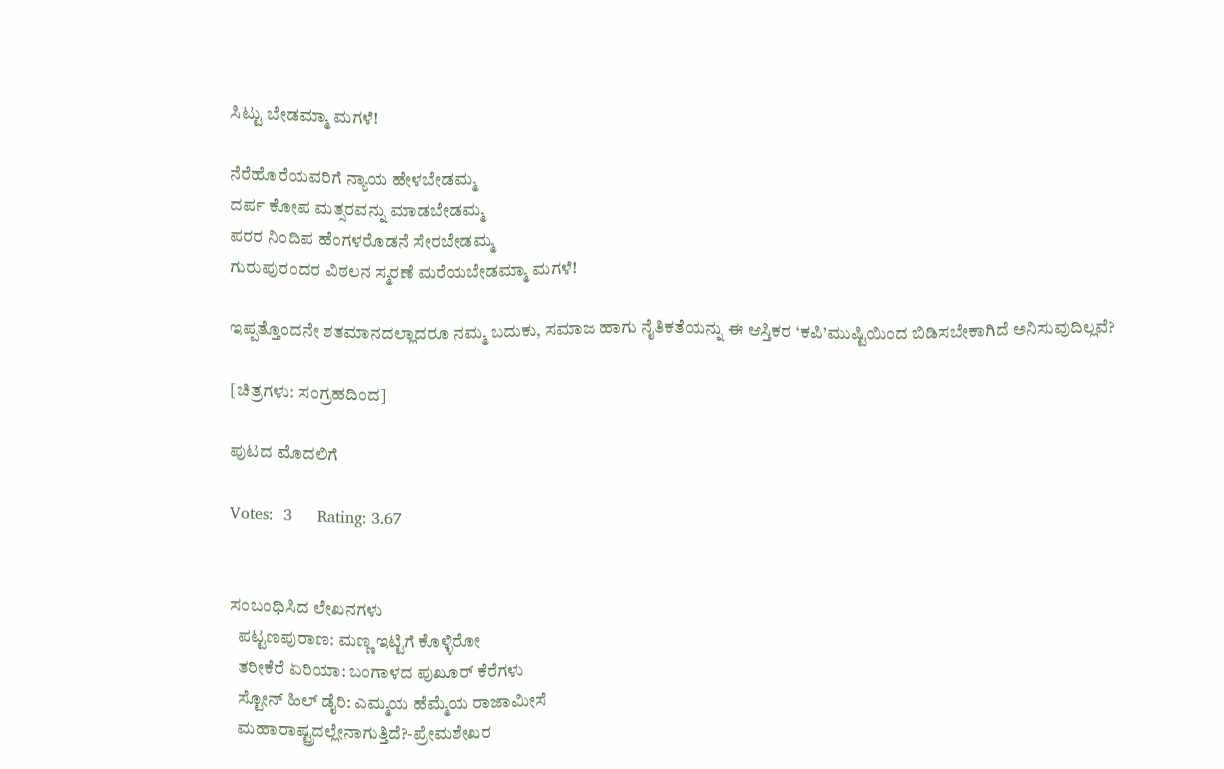ಸಿಟ್ಟು ಬೇಡಮ್ಮಾ ಮಗಳೆ!

ನೆರೆಹೊರೆಯವರಿಗೆ ನ್ಯಾಯ ಹೇಳಬೇಡಮ್ಮ
ದರ್ಪ ಕೋಪ ಮತ್ಸರವನ್ನು ಮಾಡಬೇಡಮ್ಮ
ಪರರ ನಿಂದಿಪ ಹೆಂಗಳರೊಡನೆ ಸೇರಬೇಡಮ್ಮ
ಗುರುಪುರಂದರ ವಿಠಲನ ಸ್ಮರಣೆ ಮರೆಯಬೇಡಮ್ಮಾ ಮಗಳೆ!

ಇಪ್ಪತ್ತೊಂದನೇ ಶತಮಾನದಲ್ಲಾದರೂ ನಮ್ಮ ಬದುಕು, ಸಮಾಜ ಹಾಗು ನೈತಿಕತೆಯನ್ನು ಈ ಆಸ್ತಿಕರ ‘ಕಪಿ’ಮುಷ್ಟಿಯಿಂದ ಬಿಡಿಸಬೇಕಾಗಿದೆ ಅನಿಸುವುದಿಲ್ಲವೆ?

[ಚಿತ್ರಗಳು: ಸಂಗ್ರಹದಿಂದ]

ಪುಟದ ಮೊದಲಿಗೆ

Votes:  3     Rating: 3.67


ಸಂಬಂಧಿಸಿದ ಲೇಖನಗಳು
  ಪಟ್ಟಣಪುರಾಣ: ಮಣ್ಣ ಇಟ್ಟಿಗೆ ಕೊಳ್ಳಿರೋ
  ತರೀಕೆರೆ ಏರಿಯಾ: ಬಂಗಾಳದ ಪುಖೂರ್ ಕೆರೆಗಳು
  ಸ್ಟೋನ್ ಹಿಲ್ ಡೈರಿ: ಎಮ್ಮಯ ಹೆಮ್ಮೆಯ ರಾಜಾಮೀಸೆ
  ಮಹಾರಾಷ್ಟ್ರದಲ್ಲೇನಾಗುತ್ತಿದೆ?-ಪ್ರೇಮಶೇಖರ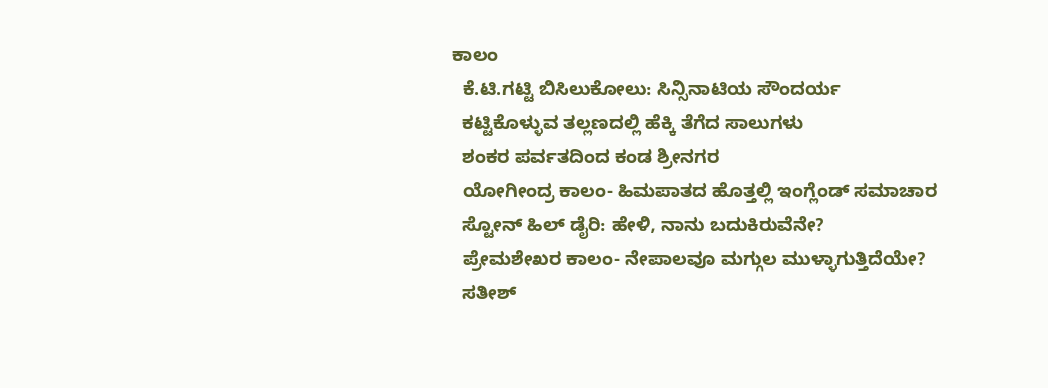ಕಾಲಂ
  ಕೆ.ಟಿ.ಗಟ್ಟಿ ಬಿಸಿಲುಕೋಲು: ಸಿನ್ಸಿನಾಟಿಯ ಸೌಂದರ್ಯ
  ಕಟ್ಟಿಕೊಳ್ಳುವ ತಲ್ಲಣದಲ್ಲಿ ಹೆಕ್ಕಿ ತೆಗೆದ ಸಾಲುಗಳು
  ಶಂಕರ ಪರ್ವತದಿಂದ ಕಂಡ ಶ್ರೀನಗರ
  ಯೋಗೀಂದ್ರ ಕಾಲಂ- ಹಿಮಪಾತದ ಹೊತ್ತಲ್ಲಿ ಇಂಗ್ಲೆಂಡ್ ಸಮಾಚಾರ
  ಸ್ಟೋನ್ ಹಿಲ್ ಡೈರಿ: ಹೇಳಿ, ನಾನು ಬದುಕಿರುವೆನೇ?
  ಪ್ರೇಮಶೇಖರ ಕಾಲಂ- ನೇಪಾಲವೂ ಮಗ್ಗುಲ ಮುಳ್ಳಾಗುತ್ತಿದೆಯೇ?
  ಸತೀಶ್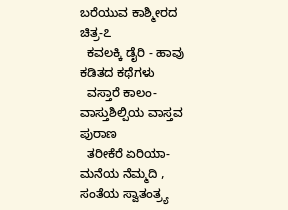ಬರೆಯುವ ಕಾಶ್ಮೀರದ ಚಿತ್ರ-೭
  ಕವಲಕ್ಕಿ ಡೈರಿ - ಹಾವು ಕಡಿತದ ಕಥೆಗಳು
  ವಸ್ತಾರೆ ಕಾಲಂ- ವಾಸ್ತುಶಿಲ್ಪಿಯ ವಾಸ್ತವ ಪುರಾಣ
  ತರೀಕೆರೆ ಏರಿಯಾ-ಮನೆಯ ನೆಮ್ಮದಿ , ಸಂತೆಯ ಸ್ವಾತಂತ್ರ್ಯ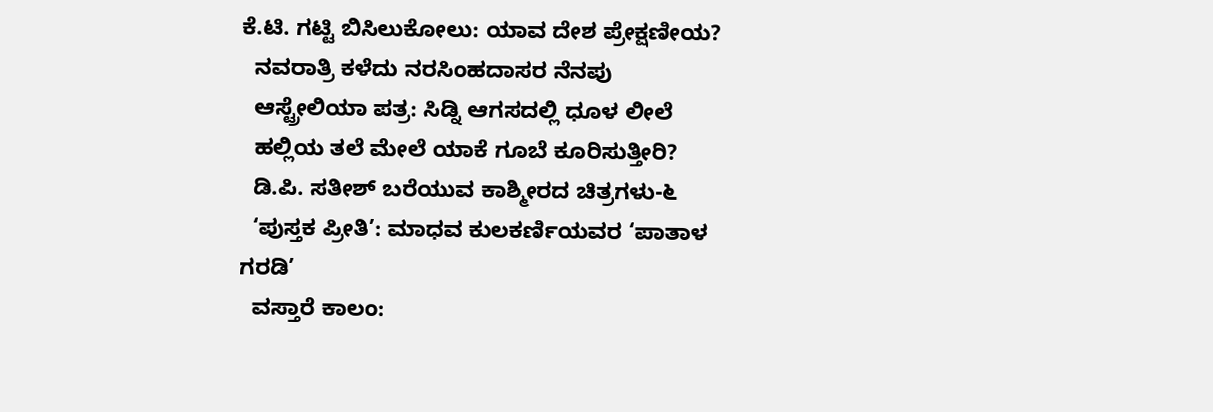ಕೆ.ಟಿ. ಗಟ್ಟಿ ಬಿಸಿಲುಕೋಲು: ಯಾವ ದೇಶ ಪ್ರೇಕ್ಷಣೀಯ?
  ನವರಾತ್ರಿ ಕಳೆದು ನರಸಿಂಹದಾಸರ ನೆನಪು
  ಆಸ್ಟ್ರೇಲಿಯಾ ಪತ್ರ: ಸಿಡ್ನಿ ಆಗಸದಲ್ಲಿ ಧೂಳ ಲೀಲೆ
  ಹಲ್ಲಿಯ ತಲೆ ಮೇಲೆ ಯಾಕೆ ಗೂಬೆ ಕೂರಿಸುತ್ತೀರಿ?
  ಡಿ.ಪಿ. ಸತೀಶ್ ಬರೆಯುವ ಕಾಶ್ಮೀರದ ಚಿತ್ರಗಳು-೬
  ‘ಪುಸ್ತಕ ಪ್ರೀತಿ’: ಮಾಧವ ಕುಲಕರ್ಣಿಯವರ ‘ಪಾತಾಳ ಗರಡಿ’
  ವಸ್ತಾರೆ ಕಾಲಂ: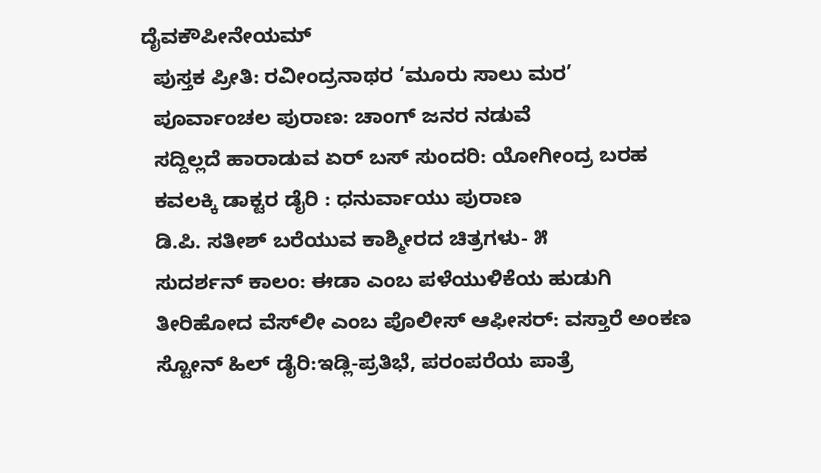ದೈವಕೌಪೀನೇಯಮ್
  ಪುಸ್ತಕ ಪ್ರೀತಿ: ರವೀಂದ್ರನಾಥರ ‘ಮೂರು ಸಾಲು ಮರ’
  ಪೂರ್ವಾಂಚಲ ಪುರಾಣ: ಚಾಂಗ್ ಜನರ ನಡುವೆ
  ಸದ್ದಿಲ್ಲದೆ ಹಾರಾಡುವ ಏರ್ ಬಸ್ ಸುಂದರಿ: ಯೋಗೀಂದ್ರ ಬರಹ
  ಕವಲಕ್ಕಿ ಡಾಕ್ಟರ ಡೈರಿ : ಧನುರ್ವಾಯು ಪುರಾಣ
  ಡಿ.ಪಿ. ಸತೀಶ್ ಬರೆಯುವ ಕಾಶ್ಮೀರದ ಚಿತ್ರಗಳು- ೫
  ಸುದರ್ಶನ್ ಕಾಲಂ: ಈಡಾ ಎಂಬ ಪಳೆಯುಳಿಕೆಯ ಹುಡುಗಿ
  ತೀರಿಹೋದ ವೆಸ್‍ಲೀ ಎಂಬ ಪೊಲೀಸ್ ಆಫೀಸರ್: ವಸ್ತಾರೆ ಅಂಕಣ
  ಸ್ಟೋನ್ ಹಿಲ್ ಡೈರಿ:ಇಡ್ಲಿ-ಪ್ರತಿಭೆ, ಪರಂಪರೆಯ ಪಾತ್ರೆ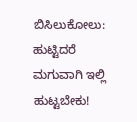ಬಿಸಿಲುಕೋಲು: ಹುಟ್ಟಿದರೆ ಮಗುವಾಗಿ ಇಲ್ಲಿ ಹುಟ್ಟಬೇಕು!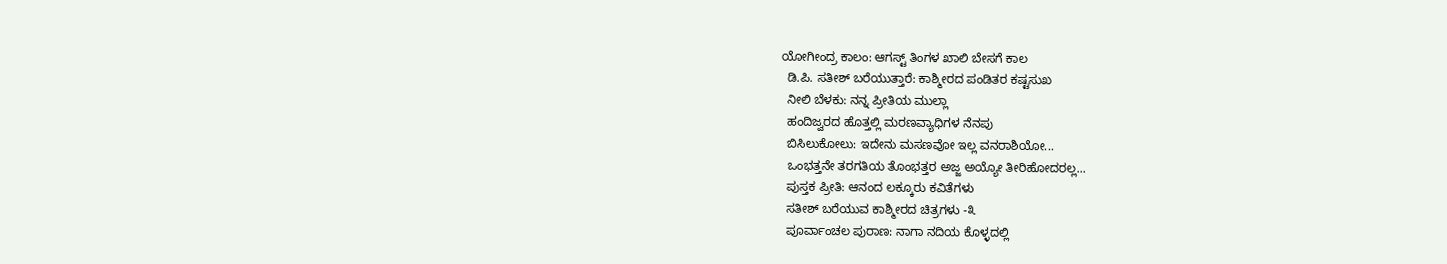ಯೋಗೀಂದ್ರ ಕಾಲಂ: ಆಗಸ್ಟ್ ತಿಂಗಳ ಖಾಲಿ ಬೇಸಗೆ ಕಾಲ
  ಡಿ.ಪಿ. ಸತೀಶ್ ಬರೆಯುತ್ತಾರೆ: ಕಾಶ್ಮೀರದ ಪಂಡಿತರ ಕಷ್ಟಸುಖ
  ನೀಲಿ ಬೆಳಕು: ನನ್ನ ಪ್ರೀತಿಯ ಮುಲ್ಲಾ
  ಹಂದಿಜ್ವರದ ಹೊತ್ತಲ್ಲಿ ಮರಣವ್ಯಾಧಿಗಳ ನೆನಪು
  ಬಿಸಿಲುಕೋಲು: ಇದೇನು ಮಸಣವೋ ಇಲ್ಲ ವನರಾಶಿಯೋ...
  ಒಂಭತ್ತನೇ ತರಗತಿಯ ತೊಂಭತ್ತರ ಅಜ್ಜ ಅಯ್ಯೋ ತೀರಿಹೋದರಲ್ಲ...
  ಪುಸ್ತಕ ಪ್ರೀತಿ: ಆನಂದ ಲಕ್ಕೂರು ಕವಿತೆಗಳು
  ಸತೀಶ್ ಬರೆಯುವ ಕಾಶ್ಮೀರದ ಚಿತ್ರಗಳು -೩
  ಪೂರ್ವಾಂಚಲ ಪುರಾಣ: ನಾಗಾ ನದಿಯ ಕೊಳ್ಳದಲ್ಲಿ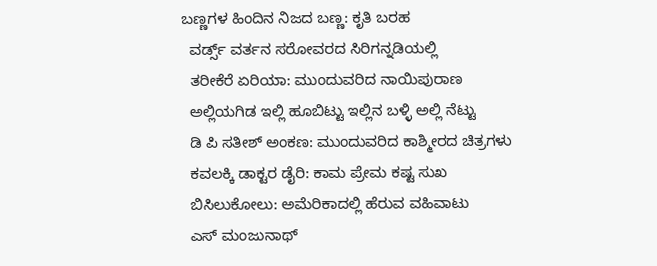ಬಣ್ಣಗಳ ಹಿಂದಿನ ನಿಜದ ಬಣ್ಣ: ಕೃತಿ ಬರಹ
  ವರ್ಡ್ಸ್ ವರ್ತನ ಸರೋವರದ ಸಿರಿಗನ್ನಡಿಯಲ್ಲಿ
  ತರೀಕೆರೆ ಏರಿಯಾ: ಮುಂದುವರಿದ ನಾಯಿಪುರಾಣ
  ಅಲ್ಲಿಯಗಿಡ ಇಲ್ಲಿ ಹೂಬಿಟ್ಟು ಇಲ್ಲಿನ ಬಳ್ಳಿ ಅಲ್ಲಿ ನೆಟ್ಟು
  ಡಿ ಪಿ ಸತೀಶ್ ಅಂಕಣ: ಮುಂದುವರಿದ ಕಾಶ್ಮೀರದ ಚಿತ್ರಗಳು
  ಕವಲಕ್ಕಿ ಡಾಕ್ಟರ ಡೈರಿ: ಕಾಮ ಪ್ರೇಮ ಕಷ್ಟ ಸುಖ
  ಬಿಸಿಲುಕೋಲು: ಅಮೆರಿಕಾದಲ್ಲಿ ಹೆರುವ ವಹಿವಾಟು
  ಎಸ್ ಮಂಜುನಾಥ್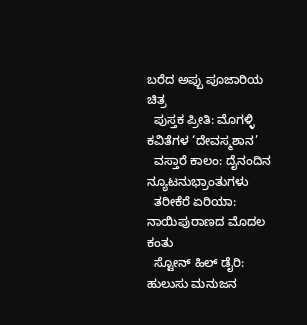ಬರೆದ ಅಪ್ಪು ಪೂಜಾರಿಯ ಚಿತ್ರ
  ಪುಸ್ತಕ ಪ್ರೀತಿ: ಮೊಗಳ್ಳಿ ಕವಿತೆಗಳ ‘ದೇವಸ್ಮಶಾನ’
  ವಸ್ತಾರೆ ಕಾಲಂ: ದೈನಂದಿನ ನ್ಯೂಟನುಭ್ರಾಂತುಗಳು
  ತರೀಕೆರೆ ಏರಿಯಾ: ನಾಯಿಪುರಾಣದ ಮೊದಲ ಕಂತು
  ಸ್ಟೋನ್ ಹಿಲ್ ಡೈರಿ: ಹುಲುಸು ಮನುಜನ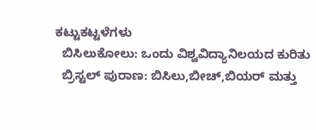ಕಟ್ಟುಕಟ್ಟಳೆಗಳು
  ಬಿಸಿಲುಕೋಲು: ಒಂದು ವಿಶ್ವವಿದ್ಯಾನಿಲಯದ ಕುರಿತು
  ಬ್ರಿಸ್ಟಲ್ ಪುರಾಣ: ಬಿಸಿಲು,ಬೀಚ್,ಬಿಯರ್ ಮತ್ತು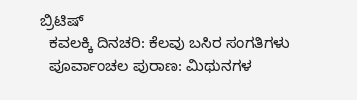ಬ್ರಿಟಿಷ್
  ಕವಲಕ್ಕಿ ದಿನಚರಿ: ಕೆಲವು ಬಸಿರ ಸಂಗತಿಗಳು
  ಪೂರ್ವಾಂಚಲ ಪುರಾಣ: ಮಿಥುನಗಳ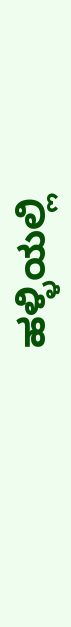ಹಳ್ಳಿಯಲ್ಲಿ